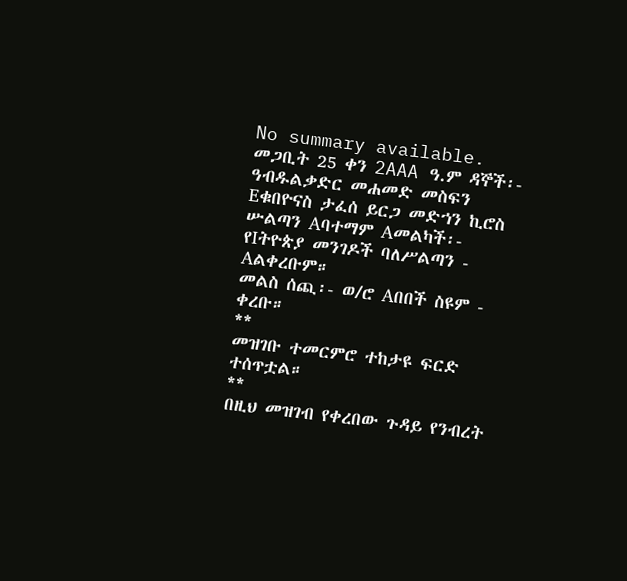No summary available.
መጋቢት 25 ቀን 2AAA ዓ.ም ዳኞች፡- ዓብዱልቃድር መሐመድ መስፍን Eቁበዮናስ ታፈሰ ይርጋ መድኀን ኪሮስ ሡልጣን Aባተማም Aመልካች፡- የIትዮጵያ መንገዶች ባለሥልጣን - Aልቀረቡም።
መልስ ሰጪ፡- ወ/ሮ Aበበች ስዩም - ቀረቡ።
**
መዝገቡ ተመርምሮ ተከታዩ ፍርድ ተሰጥቷል።
**
በዚህ መዝገብ የቀረበው ጉዳይ የንብረት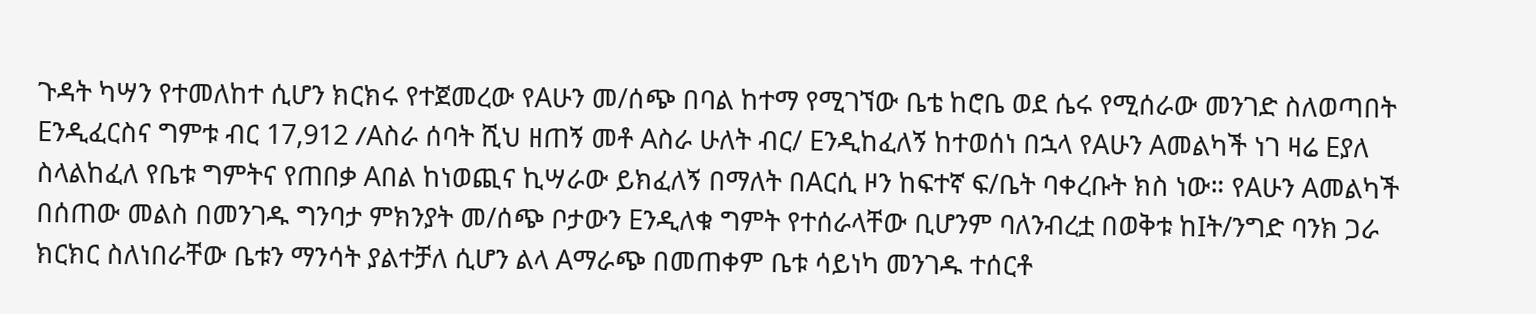ጉዳት ካሣን የተመለከተ ሲሆን ክርክሩ የተጀመረው የAሁን መ/ሰጭ በባል ከተማ የሚገኘው ቤቴ ከሮቤ ወደ ሴሩ የሚሰራው መንገድ ስለወጣበት Eንዲፈርስና ግምቱ ብር 17,912 /Aስራ ሰባት ሺህ ዘጠኝ መቶ Aስራ ሁለት ብር/ Eንዲከፈለኝ ከተወሰነ በኋላ የAሁን Aመልካች ነገ ዛሬ Eያለ ስላልከፈለ የቤቱ ግምትና የጠበቃ Aበል ከነወጪና ኪሣራው ይክፈለኝ በማለት በAርሲ ዞን ከፍተኛ ፍ/ቤት ባቀረቡት ክስ ነው። የAሁን Aመልካች በሰጠው መልስ በመንገዱ ግንባታ ምክንያት መ/ሰጭ ቦታውን Eንዲለቁ ግምት የተሰራላቸው ቢሆንም ባለንብረቷ በወቅቱ ከIት/ንግድ ባንክ ጋራ ክርክር ስለነበራቸው ቤቱን ማንሳት ያልተቻለ ሲሆን ልላ Aማራጭ በመጠቀም ቤቱ ሳይነካ መንገዱ ተሰርቶ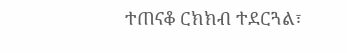ተጠናቆ ርክክብ ተደርጓል፣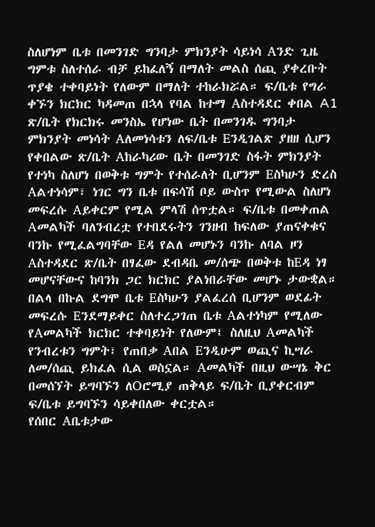ስለሆነም ቤቱ በመንገድ ግንባታ ምክንያት ሳይነሳ Aንድ ጊዜ ግምቱ ስለተሰራ ብቻ ይከፈለኝ በማለት መልስ ሰጪ ያቀረቡት ጥያቄ ተቀባይነት የለውም በማለት ተከራክሯል። ፍ/ቤቱ የግራ ቀኙን ክርክር ካዳመጠ በኋላ የባል ከተማ Aስተዳደር ቀበል A1 ጽ/ቤት የክርክሩ መንስኤ የሆነው ቤት በመንገዱ ግንባታ ምክንያት መነሳት Aለመነሳቱን ለፍ/ቤቱ Eንዲገልጽ ያዘዘ ሲሆን የቀበልው ጽ/ቤት Aከራካሪው ቤት በመንገድ ስፋት ምክንያት የተነካ ስለሆነ በወቅቱ ግምት የተሰራለት ቢሆንም Eስካሁን ድረስ Aልተነሳም፣ ነገር ግን ቤቱ በፍሳሽ ቦይ ውስጥ የሚውል ስለሆነ መፍረሱ Aይቀርም የሚል ምላሽ ሰጥቷል። ፍ/ቤቱ በመቀጠል Aመልካች ባለንብረቷ የተበደሩትን ገንዘብ ከፍለው ያጠናቀቁና ባንኩ የሚፈልግባቸው Eዳ የልለ መሆኑን ባንኩ ለባል ዞን Aስተዳደር ጽ/ቤት በፃፈው ደብዳቤ መ/ሰጭ በወቅቱ ከEዳ ነፃ መሆናቸውና ከባንክ ጋር ክርክር ያልነበራቸው መሆኑ ታውቋል። በልላ በኩል ደግሞ ቤቱ Eስካሁን ያልፈረሰ ቢሆንም ወደፊት መፍረሱ Eንደማይቀር ስለተረጋገጠ ቤቱ Aልተነካም የሚለው የAመልካች ክርክር ተቀባይነት የለውም፤ ስለዚህ Aመልካች የንብረቱን ግምት፣ የጠበቃ Aበል Eንዲሁም ወጪና ኪሣራ ለመ/ሰጪ ይክፈል ሲል ወስኗል። Aመልካች በዚህ ውሣኔ ቅር በመሰኘት ይግባኙን ለOሮሚያ ጠቅላይ ፍ/ቤት ቢያቀርብም ፍ/ቤቱ ይግባኙን ሳይቀበለው ቀርቷል።
የሰበር Aቤቱታው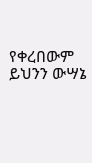የቀረበውም ይህንን ውሣኔ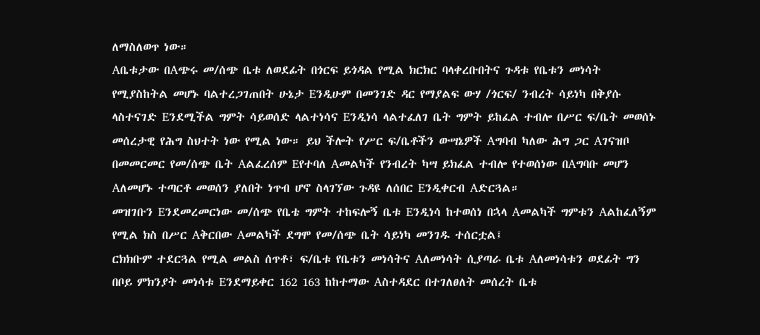ለማስለወጥ ነው።
Aቤቱታው በAጭሩ መ/ሰጭ ቤቱ ለወደፊት በጎርፍ ይጎዳል የሚል ክርክር ባላቀረቡበትና ጉዳቱ የቤቱን መነሳት የሚያስከትል መሆኑ ባልተረጋገጠበት ሁኔታ Eንዲሁም በመንገድ ዳር የማያልፍ ውሃ /ጎርፍ/ ንብረት ሳይነካ በቅያሱ ላስተናገድ Eንደሚችል ግምት ሳይወሰድ ላልተነሳና Eንዲነሳ ላልተፈለገ ቤት ግምት ይከፈል ተብሎ በሥር ፍ/ቤት መወሰኑ መሰረታዊ የሕግ ስህተት ነው የሚል ነው። ይህ ችሎት የሥር ፍ/ቤቶችን ውሣኔዎች Aግባብ ካለው ሕግ ጋር Aገናዝቦ በመመርመር የመ/ሰጭ ቤት Aልፈረሰም Eየተባለ Aመልካች የንብረት ካሣ ይክፈል ተብሎ የተወሰነው በAግባቡ መሆን Aለመሆኑ ተጣርቶ መወሰን ያለበት ነጥብ ሆኖ ስላገኘው ጉዳዩ ለሰበር Eንዲቀርብ Aድርጓል።
መዝገቡን Eንደመረመርነው መ/ሰጭ የቤቴ ግምት ተከፍሎኝ ቤቱ Eንዲነሳ ከተወሰነ በኋላ Aመልካች ግምቱን Aልከፈለኝም የሚል ክስ በሥር Aቅርበው Aመልካች ደግሞ የመ/ሰጭ ቤት ሳይነካ መንገዱ ተሰርቷል፤
ርክክቡም ተደርጓል የሚል መልስ ሰጥቶ፣ ፍ/ቤቱ የቤቱን መነሳትና Aለመነሳት ሲያጣራ ቤቱ Aለመነሳቱን ወደፊት ግን በቦይ ምክንያት መነሳቱ Eንደማይቀር 162 163 ከከተማው Aስተዳደር በተገለፀለት መሰረት ቤቱ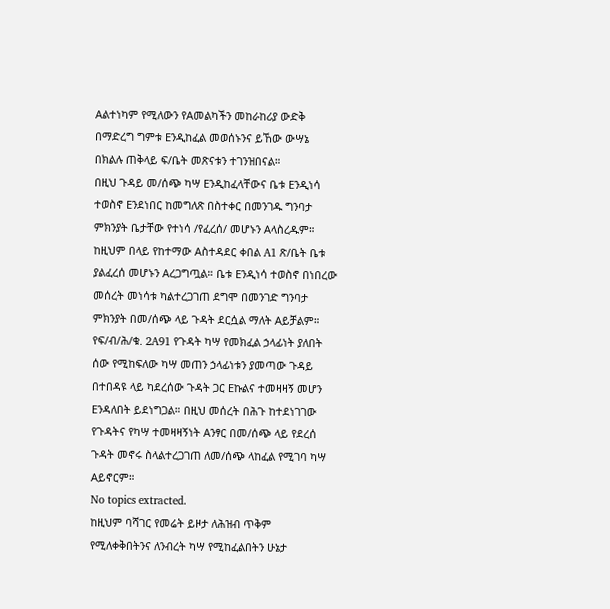Aልተነካም የሚለውን የAመልካችን መከራከሪያ ውድቅ በማድረግ ግምቱ Eንዲከፈል መወሰኑንና ይኸው ውሣኔ በክልሉ ጠቅላይ ፍ/ቤት መጽናቱን ተገንዝበናል።
በዚህ ጉዳይ መ/ሰጭ ካሣ Eንዲከፈላቸውና ቤቱ Eንዲነሳ ተወስኖ Eንደነበር ከመግለጽ በስተቀር በመንገዱ ግንባታ ምክንያት ቤታቸው የተነሳ /የፈረሰ/ መሆኑን Aላስረዱም። ከዚህም በላይ የከተማው Aስተዳደር ቀበል A1 ጽ/ቤት ቤቱ ያልፈረሰ መሆኑን Aረጋግጧል። ቤቱ Eንዲነሳ ተወስኖ በነበረው መሰረት መነሳቱ ካልተረጋገጠ ደግሞ በመንገድ ግንባታ ምክንያት በመ/ሰጭ ላይ ጉዳት ደርሷል ማለት Aይቻልም። የፍ/ብ/ሕ/ቁ. 2A91 የጉዳት ካሣ የመክፈል ኃላፊነት ያለበት ሰው የሚከፍለው ካሣ መጠን ኃላፊነቱን ያመጣው ጉዳይ በተበዳዩ ላይ ካደረሰው ጉዳት ጋር Eኩልና ተመዛዛኝ መሆን Eንዳለበት ይደነግጋል። በዚህ መሰረት በሕጉ ከተደነገገው የጉዳትና የካሣ ተመዛዛኝነት Aንፃር በመ/ሰጭ ላይ የደረሰ ጉዳት መኖሩ ስላልተረጋገጠ ለመ/ሰጭ ላከፈል የሚገባ ካሣ Aይኖርም።
No topics extracted.
ከዚህም ባሻገር የመሬት ይዞታ ለሕዝብ ጥቅም የሚለቀቅበትንና ለንብረት ካሣ የሚከፈልበትን ሁኔታ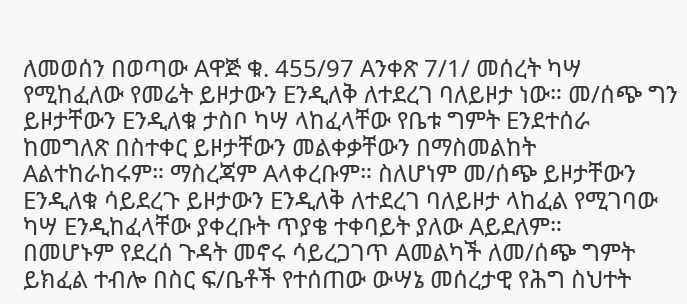ለመወሰን በወጣው Aዋጅ ቁ. 455/97 Aንቀጽ 7/1/ መሰረት ካሣ የሚከፈለው የመሬት ይዞታውን Eንዲለቅ ለተደረገ ባለይዞታ ነው። መ/ሰጭ ግን ይዞታቸውን Eንዲለቁ ታስቦ ካሣ ላከፈላቸው የቤቱ ግምት Eንደተሰራ ከመግለጽ በስተቀር ይዞታቸውን መልቀቃቸውን በማስመልከት Aልተከራከሩም። ማስረጃም Aላቀረቡም። ስለሆነም መ/ሰጭ ይዞታቸውን Eንዲለቁ ሳይደረጉ ይዞታውን Eንዲለቅ ለተደረገ ባለይዞታ ላከፈል የሚገባው ካሣ Eንዲከፈላቸው ያቀረቡት ጥያቄ ተቀባይት ያለው Aይደለም።
በመሆኑም የደረሰ ጉዳት መኖሩ ሳይረጋገጥ Aመልካች ለመ/ሰጭ ግምት ይክፈል ተብሎ በስር ፍ/ቤቶች የተሰጠው ውሣኔ መሰረታዊ የሕግ ስህተት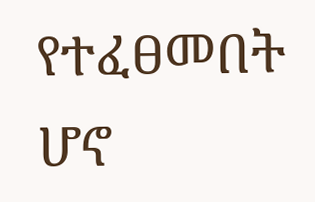የተፈፀመበት ሆኖ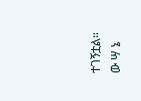ተገኝቷል።
ው ሣ ኔ